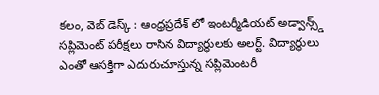కలం, వెబ్ డెస్క్ : ఆంధ్రప్రదేశ్ లో ఇంటర్మీడియట్ అడ్వాన్స్డ్ సప్లిమెంట్ పరీక్షలు రాసిన విద్యార్థులకు అలర్ట్. విద్యార్థులు ఎంతో ఆసక్తిగా ఎదురుచూస్తున్న సప్లిమెంటరీ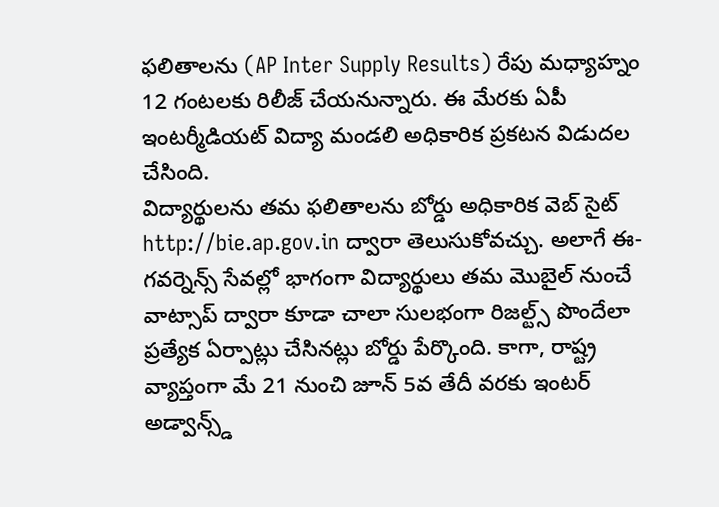ఫలితాలను (AP Inter Supply Results) రేపు మధ్యాహ్నం 12 గంటలకు రిలీజ్ చేయనున్నారు. ఈ మేరకు ఏపీ ఇంటర్మీడియట్ విద్యా మండలి అధికారిక ప్రకటన విడుదల చేసింది.
విద్యార్థులను తమ ఫలితాలను బోర్డు అధికారిక వెబ్ సైట్ http://bie.ap.gov.in ద్వారా తెలుసుకోవచ్చు. అలాగే ఈ-గవర్నెన్స్ సేవల్లో భాగంగా విద్యార్థులు తమ మొబైల్ నుంచే వాట్సాప్ ద్వారా కూడా చాలా సులభంగా రిజల్ట్స్ పొందేలా ప్రత్యేక ఏర్పాట్లు చేసినట్లు బోర్డు పేర్కొంది. కాగా, రాష్ట్ర వ్యాప్తంగా మే 21 నుంచి జూన్ 5వ తేదీ వరకు ఇంటర్ అడ్వాన్స్డ్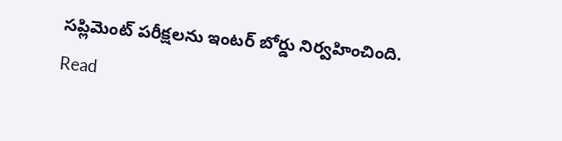సప్లిమెంట్ పరీక్షలను ఇంటర్ బోర్డు నిర్వహించింది.
Read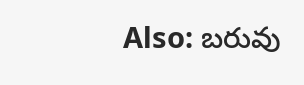Also: బరువు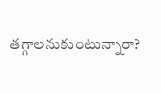తగ్గాలనుకుంటున్నారా?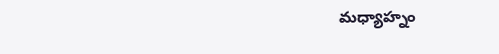మధ్యాహ్నం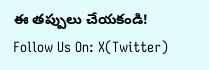ఈ తప్పులు చేయకండి!
Follow Us On: X(Twitter)